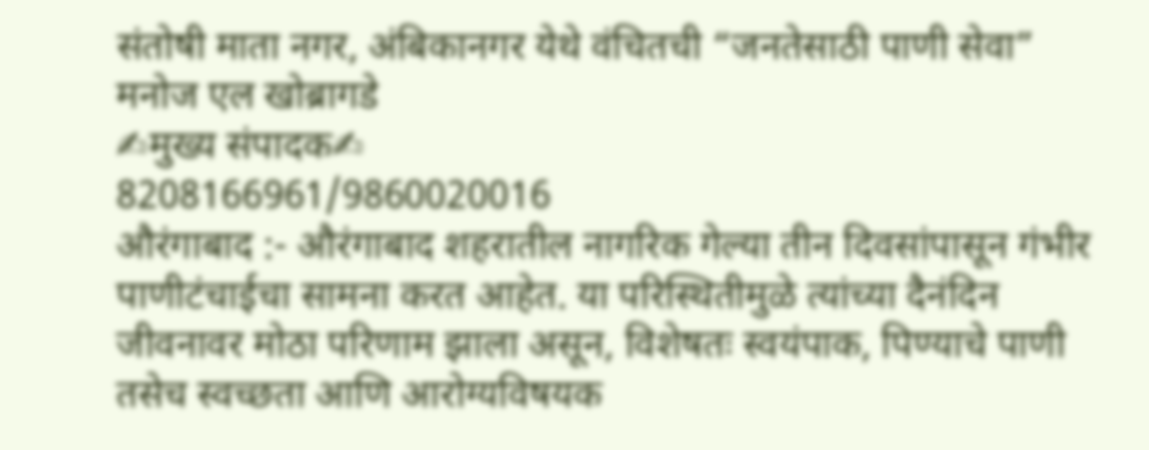संतोषी माता नगर, अंबिकानगर येथे वंचितची “जनतेसाठी पाणी सेवा”
मनोज एल खोब्रागडे
✍मुख्य संपादक✍
8208166961/9860020016
औरंगाबाद :- औरंगाबाद शहरातील नागरिक गेल्या तीन दिवसांपासून गंभीर पाणीटंचाईचा सामना करत आहेत. या परिस्थितीमुळे त्यांच्या दैनंदिन जीवनावर मोठा परिणाम झाला असून, विशेषतः स्वयंपाक, पिण्याचे पाणी तसेच स्वच्छता आणि आरोग्यविषयक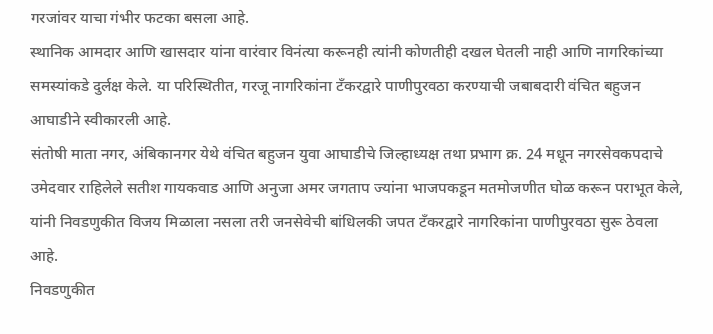गरजांवर याचा गंभीर फटका बसला आहे.
स्थानिक आमदार आणि खासदार यांना वारंवार विनंत्या करूनही त्यांनी कोणतीही दखल घेतली नाही आणि नागरिकांच्या समस्यांकडे दुर्लक्ष केले. या परिस्थितीत, गरजू नागरिकांना टँकरद्वारे पाणीपुरवठा करण्याची जबाबदारी वंचित बहुजन आघाडीने स्वीकारली आहे.
संतोषी माता नगर, अंबिकानगर येथे वंचित बहुजन युवा आघाडीचे जिल्हाध्यक्ष तथा प्रभाग क्र. 24 मधून नगरसेवकपदाचे उमेदवार राहिलेले सतीश गायकवाड आणि अनुजा अमर जगताप ज्यांना भाजपकडून मतमोजणीत घोळ करून पराभूत केले, यांनी निवडणुकीत विजय मिळाला नसला तरी जनसेवेची बांधिलकी जपत टँकरद्वारे नागरिकांना पाणीपुरवठा सुरू ठेवला आहे.
निवडणुकीत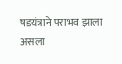षडयंत्राने पराभव झाला असला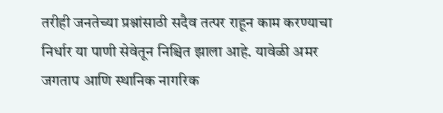तरीही जनतेच्या प्रश्नांसाठी सदैव तत्पर राहून काम करण्याचा निर्धार या पाणी सेवेतून निश्चित झाला आहे. यावेळी अमर जगताप आणि स्थानिक नागरिक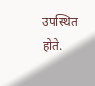उपस्थित होते.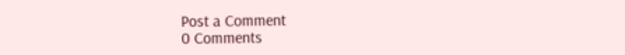Post a Comment
0 Comments